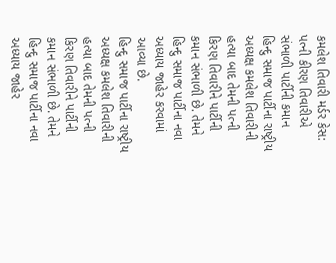કમલેશ તિવારી મર્ડર કેસ: પત્ની કીરણ તિવારીએ સંભાળી પાર્ટીની કમાન
હિન્દુ સમાજ પાર્ટીના રાષ્ટ્રીય અધ્યક્ષ કમલેશ તિવારીની હત્યા બાદ તેમની પત્ની કિરણ તિવારીને પાર્ટીની કમાન સંભાળી છે. તેમને હિન્દુ સમાજ પાર્ટીના નવા અધ્યાય જાહેર કરવામાં આવ્યા છે.
હિન્દુ સમાજ પાર્ટીના રાષ્ટ્રીય અધ્યક્ષ કમલેશ તિવારીની હત્યા બાદ તેમની પત્ની કિરણ તિવારીને પાર્ટીની કમાન સંભાળી છે. તેમને હિન્દુ સમાજ પાર્ટીના નવા અધ્યાય જાહેર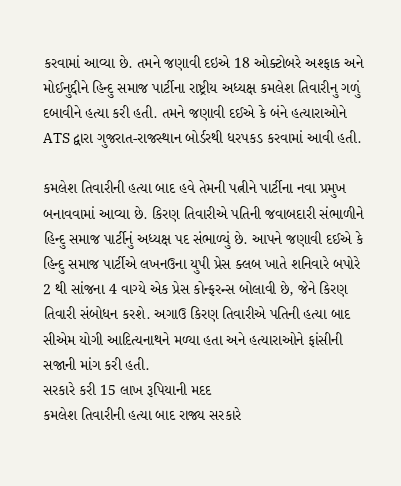કરવામાં આવ્યા છે. તમને જણાવી દઇએ 18 ઓક્ટોબરે અશ્ફાક અને મોઈનુદ્દીને હિન્દુ સમાજ પાર્ટીના રાષ્ટ્રીય અધ્યક્ષ કમલેશ તિવારીનુ ગળું દબાવીને હત્યા કરી હતી. તમને જણાવી દઈએ કે બંને હત્યારાઓને ATS દ્વારા ગુજરાત-રાજસ્થાન બોર્ડરથી ધરપકડ કરવામાં આવી હતી.

કમલેશ તિવારીની હત્યા બાદ હવે તેમની પત્નીને પાર્ટીના નવા પ્રમુખ બનાવવામાં આવ્યા છે. કિરણ તિવારીએ પતિની જવાબદારી સંભાળીને હિન્દુ સમાજ પાર્ટીનું અધ્યક્ષ પદ સંભાળ્યું છે. આપને જણાવી દઈએ કે હિન્દુ સમાજ પાર્ટીએ લખનઉના યુપી પ્રેસ ક્લબ ખાતે શનિવારે બપોરે 2 થી સાંજના 4 વાગ્યે એક પ્રેસ કોન્ફરન્સ બોલાવી છે, જેને કિરણ તિવારી સંબોધન કરશે. અગાઉ કિરણ તિવારીએ પતિની હત્યા બાદ સીએમ યોગી આદિત્યનાથને મળ્યા હતા અને હત્યારાઓને ફાંસીની સજાની માંગ કરી હતી.
સરકારે કરી 15 લાખ રૂપિયાની મદદ
કમલેશ તિવારીની હત્યા બાદ રાજ્ય સરકારે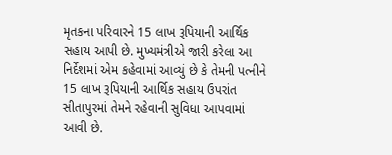મૃતકના પરિવારને 15 લાખ રૂપિયાની આર્થિક સહાય આપી છે. મુખ્યમંત્રીએ જારી કરેલા આ નિર્દેશમાં એમ કહેવામાં આવ્યું છે કે તેમની પત્નીને 15 લાખ રૂપિયાની આર્થિક સહાય ઉપરાંત સીતાપુરમાં તેમને રહેવાની સુવિધા આપવામાં આવી છે.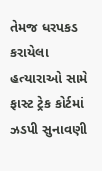તેમજ ધરપકડ કરાયેલા હત્યારાઓ સામે ફાસ્ટ ટ્રેક કોર્ટમાં ઝડપી સુનાવણી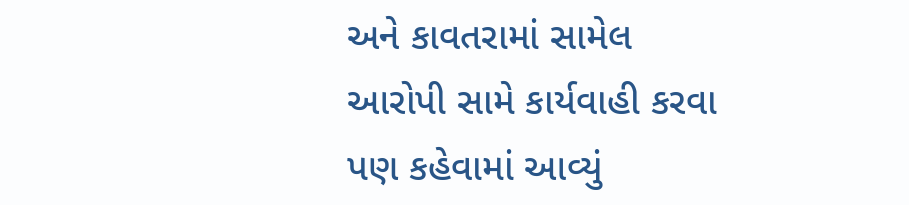અને કાવતરામાં સામેલ આરોપી સામે કાર્યવાહી કરવા પણ કહેવામાં આવ્યું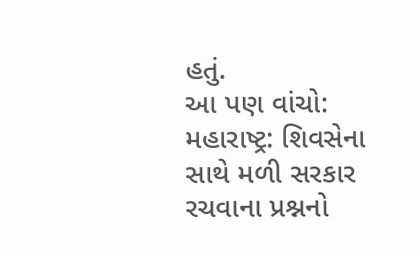હતું.
આ પણ વાંચો: મહારાષ્ટ્ર: શિવસેના સાથે મળી સરકાર રચવાના પ્રશ્નનો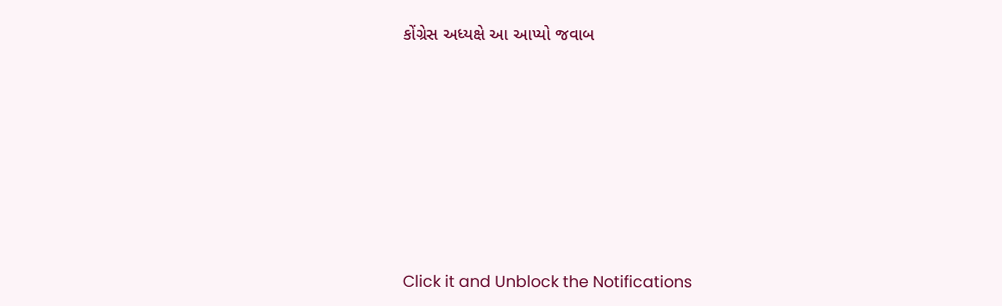કોંગ્રેસ અધ્યક્ષે આ આપ્યો જવાબ












Click it and Unblock the Notifications